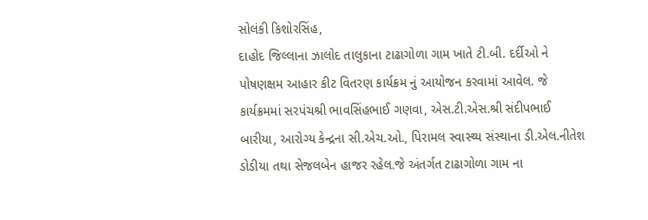સોલંકી કિશોરસિંહ,
દાહોદ જિલ્લાના ઝાલોદ તાલુકાના ટાઢાગોળા ગામ ખાતે ટી.બી. દર્દીઓ ને પોષણક્ષમ આહાર કીટ વિતરણ કાર્યક્રમ નું આયોજન કરવામાં આવેલ. જે કાર્યક્રમમાં સરપંચશ્રી ભાવસિંહભાઈ ગણવા, એસ.ટી.એસ.શ્રી સંદીપભાઈ બારીયા, આરોગ્ય કેન્દ્રના સી.એચ.ઓ., પિરામલ સ્વાસ્થ્ય સંસ્થાના ડી.એલ.નીતેશ ડોડીયા તથા સેજલબેન હાજર રહેલ.જે અંતર્ગત ટાઢાગોળા ગામ ના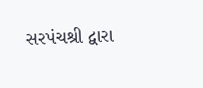સરપંચશ્રી દ્વારા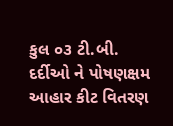કુલ ૦૩ ટી.બી. દર્દીઓ ને પોષણક્ષમ આહાર કીટ વિતરણ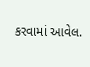કરવામાં આવેલ.